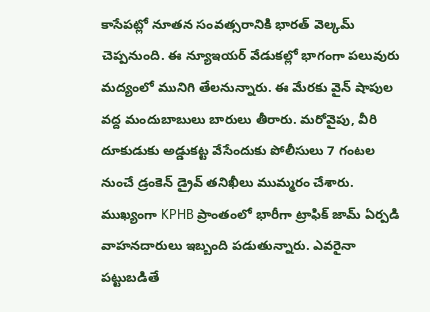కాసేపట్లో నూతన సంవత్సరానికి భారత్ వెల్కమ్ చెప్పనుంది. ఈ న్యూఇయర్ వేడుకల్లో భాగంగా పలువురు మద్యంలో మునిగి తేలనున్నారు. ఈ మేరకు వైన్ షాపుల వద్ద మందుబాబులు బారులు తీరారు. మరోవైపు, వీరి దూకుడుకు అడ్డుకట్ట వేసేందుకు పోలీసులు 7 గంటల నుంచే డ్రంకెన్ డ్రైవ్ తనిఖీలు ముమ్మరం చేశారు. ముఖ్యంగా KPHB ప్రాంతంలో భారీగా ట్రాఫిక్ జామ్ ఏర్పడి వాహనదారులు ఇబ్బంది పడుతున్నారు. ఎవరైనా పట్టుబడితే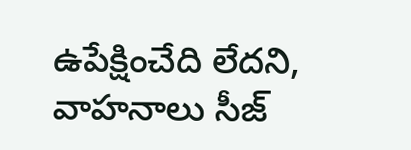ఉపేక్షించేది లేదని, వాహనాలు సీజ్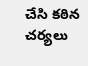చేసి కఠిన చర్యలు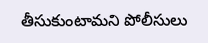తీసుకుంటామని పోలీసులు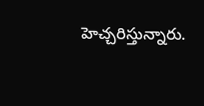హెచ్చరిస్తున్నారు.